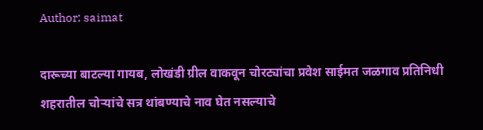Author: saimat

दारूच्या बाटल्या गायब, लोखंडी ग्रील वाकवून चोरट्यांचा प्रवेश साईमत जळगाव प्रतिनिधी शहरातील चोऱ्यांचे सत्र थांबण्याचे नाव घेत नसल्याचे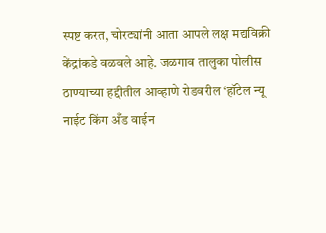स्पष्ट करत, चोरट्यांनी आता आपले लक्ष मद्यविक्री केंद्रांकडे वळवले आहे. जळगाव तालुका पोलीस ठाण्याच्या हद्दीतील आव्हाणे रोडवरील ‘हॉटेल न्यू नाईट किंग अँड वाईन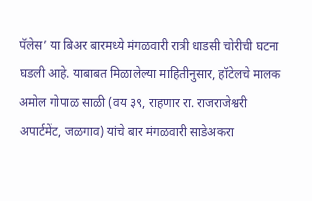पॅलेस’ या बिअर बारमध्ये मंगळवारी रात्री धाडसी चोरीची घटना घडली आहे. याबाबत मिळालेल्या माहितीनुसार, हॉटेलचे मालक अमोल गोपाळ साळी (वय ३९, राहणार रा. राजराजेश्वरी अपार्टमेंट, जळगाव) यांचे बार मंगळवारी साडेअकरा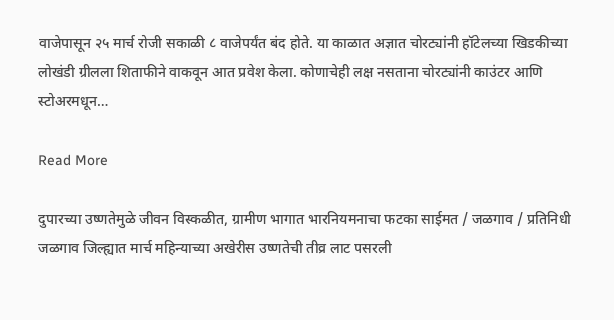वाजेपासून २५ मार्च रोजी सकाळी ८ वाजेपर्यंत बंद होते. या काळात अज्ञात चोरट्यांनी हॉटेलच्या खिडकीच्या लोखंडी ग्रीलला शिताफीने वाकवून आत प्रवेश केला. कोणाचेही लक्ष नसताना चोरट्यांनी काउंटर आणि स्टोअरमधून…

Read More

दुपारच्या उष्णतेमुळे जीवन विस्कळीत, ग्रामीण भागात भारनियमनाचा फटका साईमत / जळगाव / प्रतिनिधी जळगाव जिल्ह्यात मार्च महिन्याच्या अखेरीस उष्णतेची तीव्र लाट पसरली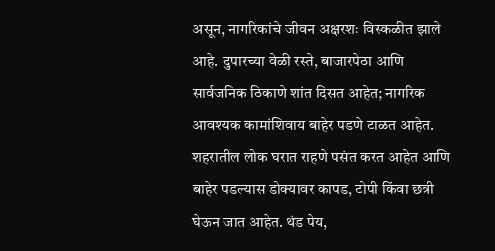असून, नागरिकांचे जीवन अक्षरशः विस्कळीत झाले आहे. दुपारच्या वेळी रस्ते, बाजारपेठा आणि सार्वजनिक ठिकाणे शांत दिसत आहेत; नागरिक आवश्यक कामांशिवाय बाहेर पडणे टाळत आहेत. शहरातील लोक घरात राहणे पसंत करत आहेत आणि बाहेर पडल्यास डोक्यावर कापड, टोपी किंवा छत्री घेऊन जात आहेत. थंड पेय,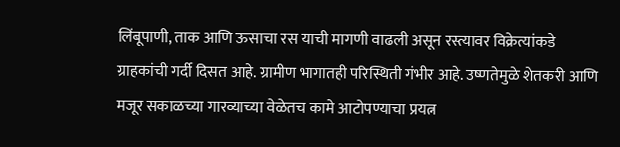लिंबूपाणी, ताक आणि ऊसाचा रस याची मागणी वाढली असून रस्त्यावर विक्रेत्यांकडे ग्राहकांची गर्दी दिसत आहे. ग्रामीण भागातही परिस्थिती गंभीर आहे. उष्णतेमुळे शेतकरी आणि मजूर सकाळच्या गारव्याच्या वेळेतच कामे आटोपण्याचा प्रयत्न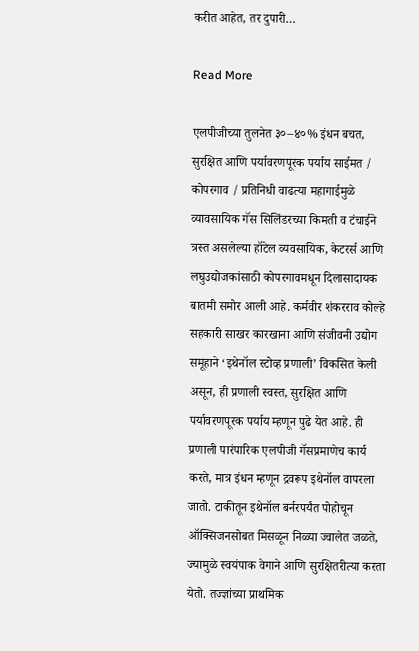करीत आहेत, तर दुपारी…

Read More

एलपीजीच्या तुलनेत ३०–४०% इंधन बचत, सुरक्षित आणि पर्यावरणपूरक पर्याय साईमत / कोपरगाव / प्रतिनिधी वाढत्या महागाईमुळे व्यावसायिक गॅस सिलिंडरच्या किमती व टंचाईने त्रस्त असलेल्या हॉटेल व्यवसायिक, केटरर्स आणि लघुउद्योजकांसाठी कोपरगावमधून दिलासादायक बातमी समोर आली आहे. कर्मवीर शंकरराव कोल्हे सहकारी साखर कारखाना आणि संजीवनी उद्योग समूहाने ‘इथेनॉल स्टोव्ह प्रणाली’ विकसित केली असून, ही प्रणाली स्वस्त, सुरक्षित आणि पर्यावरणपूरक पर्याय म्हणून पुढे येत आहे. ही प्रणाली पारंपारिक एलपीजी गॅसप्रमाणेच कार्य करते, मात्र इंधन म्हणून द्रवरूप इथेनॉल वापरला जातो. टाकीतून इथेनॉल बर्नरपर्यंत पोहोचून ऑक्सिजनसोबत मिसळून निळ्या ज्वालेत जळते, ज्यामुळे स्वयंपाक वेगाने आणि सुरक्षितरीत्या करता येतो. तज्ज्ञांच्या प्राथमिक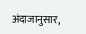अंदाजानुसार,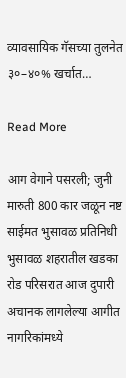व्यावसायिक गॅसच्या तुलनेत ३०–४०% खर्चात…

Read More

आग वेगाने पसरली; जुनी मारुती 800 कार जळून नष्ट साईमत भुसावळ प्रतिनिधी भुसावळ शहरातील खडका रोड परिसरात आज दुपारी अचानक लागलेल्या आगीत नागरिकांमध्ये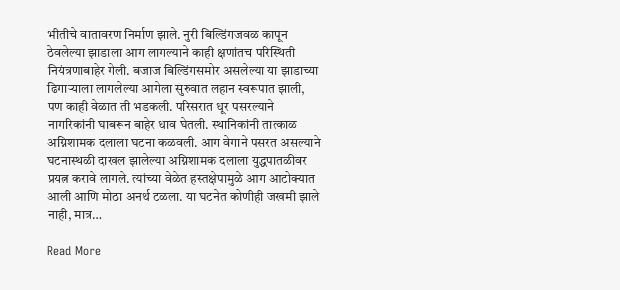भीतीचे वातावरण निर्माण झाले. नुरी बिल्डिंगजवळ कापून ठेवलेल्या झाडाला आग लागल्याने काही क्षणांतच परिस्थिती नियंत्रणाबाहेर गेली. बजाज बिल्डिंगसमोर असलेल्या या झाडाच्या ढिगाऱ्याला लागलेल्या आगेला सुरुवात लहान स्वरूपात झाली, पण काही वेळात ती भडकली. परिसरात धूर पसरल्याने नागरिकांनी घाबरून बाहेर धाव घेतली. स्थानिकांनी तात्काळ अग्निशामक दलाला घटना कळवली. आग वेगाने पसरत असल्याने घटनास्थळी दाखल झालेल्या अग्निशामक दलाला युद्धपातळीवर प्रयत्न करावे लागले. त्यांच्या वेळेत हस्तक्षेपामुळे आग आटोक्यात आली आणि मोठा अनर्थ टळला. या घटनेत कोणीही जखमी झाले नाही, मात्र…

Read More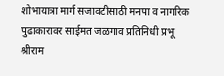शोभायात्रा मार्ग सजावटीसाठी मनपा व नागरिक पुढाकारावर साईमत जळगाव प्रतिनिधी प्रभू श्रीराम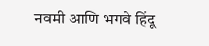नवमी आणि भगवे हिंदू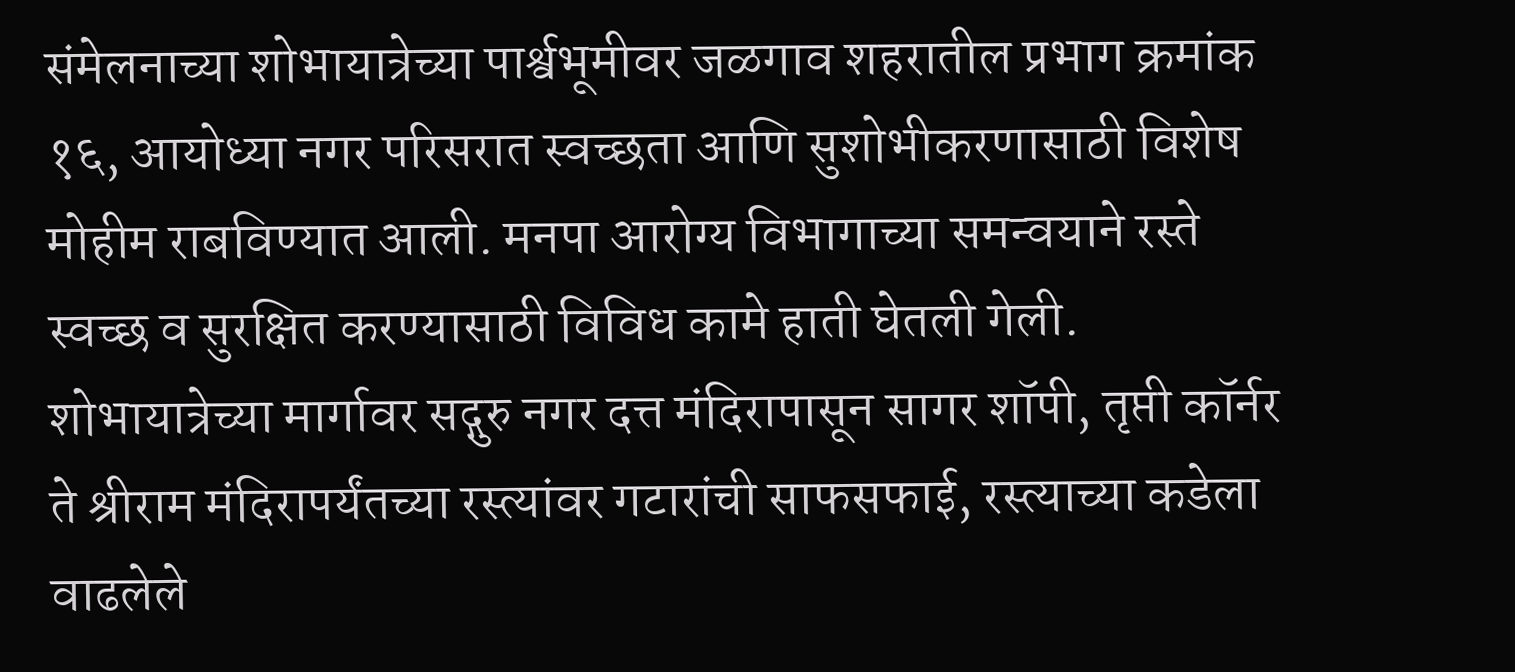संमेलनाच्या शोभायात्रेच्या पार्श्वभूमीवर जळगाव शहरातील प्रभाग क्रमांक १६, आयोध्या नगर परिसरात स्वच्छता आणि सुशोभीकरणासाठी विशेष मोहीम राबविण्यात आली. मनपा आरोग्य विभागाच्या समन्वयाने रस्ते स्वच्छ व सुरक्षित करण्यासाठी विविध कामे हाती घेतली गेली. शोभायात्रेच्या मार्गावर सद्गुरु नगर दत्त मंदिरापासून सागर शॉपी, तृप्ती कॉर्नर ते श्रीराम मंदिरापर्यंतच्या रस्त्यांवर गटारांची साफसफाई, रस्त्याच्या कडेला वाढलेले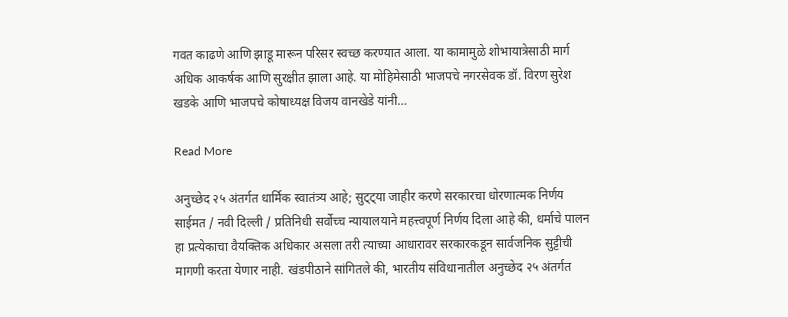गवत काढणे आणि झाडू मारून परिसर स्वच्छ करण्यात आला. या कामामुळे शोभायात्रेसाठी मार्ग अधिक आकर्षक आणि सुरक्षीत झाला आहे. या मोहिमेसाठी भाजपचे नगरसेवक डॉ. विरण सुरेश खडके आणि भाजपचे कोषाध्यक्ष विजय वानखेडे यांनी…

Read More

अनुच्छेद २५ अंतर्गत धार्मिक स्वातंत्र्य आहे; सुट्ट्या जाहीर करणे सरकारचा धोरणात्मक निर्णय साईमत / नवी दिल्ली / प्रतिनिधी सर्वोच्च न्यायालयाने महत्त्वपूर्ण निर्णय दिला आहे की, धर्माचे पालन हा प्रत्येकाचा वैयक्तिक अधिकार असला तरी त्याच्या आधारावर सरकारकडून सार्वजनिक सुट्टीची मागणी करता येणार नाही. खंडपीठाने सांगितले की, भारतीय संविधानातील अनुच्छेद २५ अंतर्गत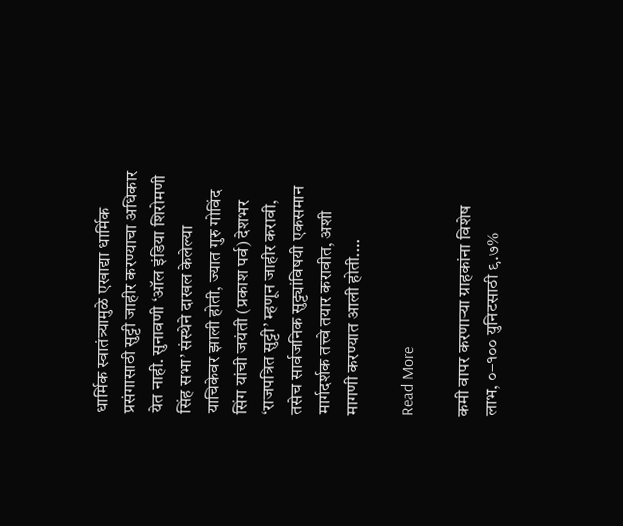धार्मिक स्वातंत्र्यामुळे एखाद्या धार्मिक प्रसंगासाठी सुट्टी जाहीर करण्याचा अधिकार येत नाही. सुनावणी ‘ऑल इंडिया शिरोमणी सिंह सभा’ संस्थेने दाखल केलेल्या याचिकेवर झाली होती, ज्यात गुरु गोविंद सिंग यांची जयंती (प्रकाश पर्व) देशभर ‘राजपत्रित सुट्टी’ म्हणून जाहीर करावी, तसेच सार्वजनिक सुट्ट्यांविषयी एकसमान मार्गदर्शक तत्त्वे तयार करावीत, अशी मागणी करण्यात आली होती.…

Read More

कमी वापर करणाऱ्या ग्राहकांना विशेष लाभ, ०–१०० युनिटसाठी ९.७%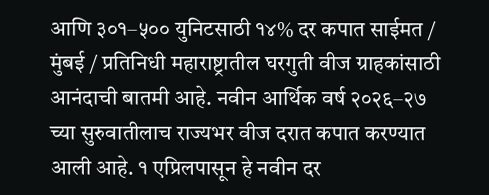आणि ३०१–५०० युनिटसाठी १४% दर कपात साईमत / मुंबई / प्रतिनिधी महाराष्ट्रातील घरगुती वीज ग्राहकांसाठी आनंदाची बातमी आहे. नवीन आर्थिक वर्ष २०२६–२७ च्या सुरुवातीलाच राज्यभर वीज दरात कपात करण्यात आली आहे. १ एप्रिलपासून हे नवीन दर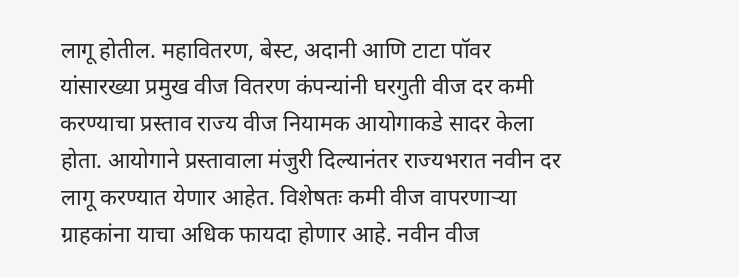लागू होतील. महावितरण, बेस्ट, अदानी आणि टाटा पॉवर यांसारख्या प्रमुख वीज वितरण कंपन्यांनी घरगुती वीज दर कमी करण्याचा प्रस्ताव राज्य वीज नियामक आयोगाकडे सादर केला होता. आयोगाने प्रस्तावाला मंजुरी दिल्यानंतर राज्यभरात नवीन दर लागू करण्यात येणार आहेत. विशेषतः कमी वीज वापरणाऱ्या ग्राहकांना याचा अधिक फायदा होणार आहे. नवीन वीज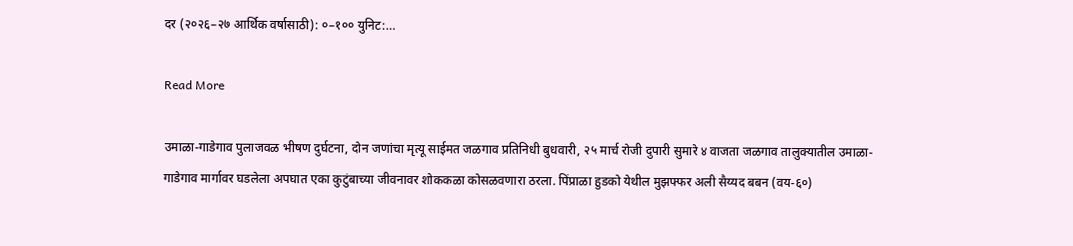दर (२०२६–२७ आर्थिक वर्षासाठी): ०–१०० युनिट:…

Read More

उमाळा-गाडेगाव पुलाजवळ भीषण दुर्घटना, दोन जणांचा मृत्यू साईमत जळगाव प्रतिनिधी बुधवारी, २५ मार्च रोजी दुपारी सुमारे ४ वाजता जळगाव तालुक्यातील उमाळा-गाडेगाव मार्गावर घडलेला अपघात एका कुटुंबाच्या जीवनावर शोककळा कोसळवणारा ठरला. पिंप्राळा हुडको येथील मुझफ्फर अली सैय्यद बबन (वय-६०)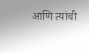आणि त्यांची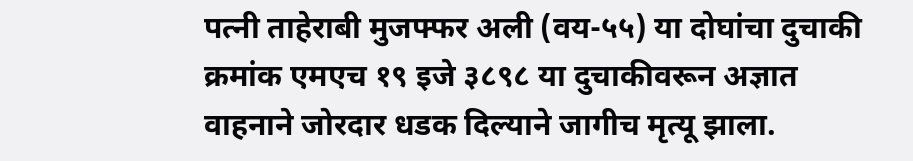पत्नी ताहेराबी मुजफ्फर अली (वय-५५) या दोघांचा दुचाकी क्रमांक एमएच १९ इजे ३८९८ या दुचाकीवरून अज्ञात वाहनाने जोरदार धडक दिल्याने जागीच मृत्यू झाला.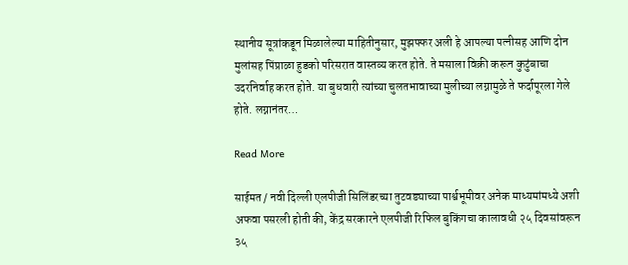स्थानीय सूत्रांकडून मिळालेल्या माहितीनुसार, मुझफ्फर अली हे आपल्या पत्नीसह आणि दोन मुलांसह पिंप्राळा हुडको परिसरात वास्तव्य करत होते. ते मसाला विक्री करून कुटुंबाचा उदरनिर्वाह करत होते. या बुधवारी त्यांच्या चुलतभावाच्या मुलीच्या लग्नामुळे ते फर्दापूरला गेले होते. लग्नानंतर…

Read More

साईमत / नवी दिल्ली एलपीजी सिलिंडरच्या तुटवड्याच्या पार्श्वभूमीवर अनेक माध्यमांमध्ये अशी अफवा पसरली होती की, केंद्र सरकारने एलपीजी रिफिल बुकिंगचा कालावधी २५ दिवसांवरून ३५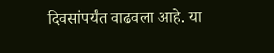दिवसांपर्यंत वाढवला आहे. या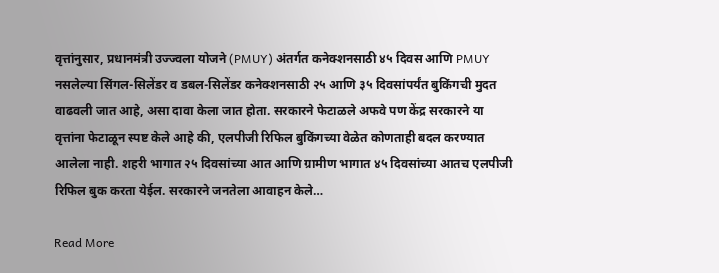वृत्तांनुसार, प्रधानमंत्री उज्ज्वला योजने (PMUY) अंतर्गत कनेक्शनसाठी ४५ दिवस आणि PMUY नसलेल्या सिंगल-सिलेंडर व डबल-सिलेंडर कनेक्शनसाठी २५ आणि ३५ दिवसांपर्यंत बुकिंगची मुदत वाढवली जात आहे, असा दावा केला जात होता. सरकारने फेटाळले अफवे पण केंद्र सरकारने या वृत्तांना फेटाळून स्पष्ट केले आहे की, एलपीजी रिफिल बुकिंगच्या वेळेत कोणताही बदल करण्यात आलेला नाही. शहरी भागात २५ दिवसांच्या आत आणि ग्रामीण भागात ४५ दिवसांच्या आतच एलपीजी रिफिल बुक करता येईल. सरकारने जनतेला आवाहन केले…

Read More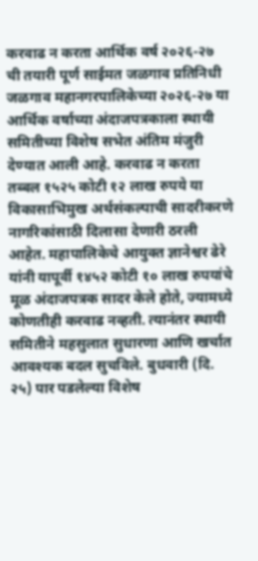करवाढ न करता आर्थिक वर्ष २०२६-२७ ची तयारी पूर्ण साईमत जळगाव प्रतिनिधी जळगाव महानगरपालिकेच्या २०२६-२७ या आर्थिक वर्षाच्या अंदाजपत्रकाला स्थायी समितीच्या विशेष सभेत अंतिम मंजुरी देण्यात आली आहे. करवाढ न करता तब्बल १५२५ कोटी १२ लाख रुपये या विकासाभिमुख अर्थसंकल्पाची सादरीकरणे नागरिकांसाठी दिलासा देणारी ठरली आहेत. महापालिकेचे आयुक्त ज्ञानेश्वर ढेरे यांनी यापूर्वी १४५२ कोटी १० लाख रुपयांचे मूळ अंदाजपत्रक सादर केले होते, ज्यामध्ये कोणतीही करवाढ नव्हती. त्यानंतर स्थायी समितीने महसुलात सुधारणा आणि खर्चात आवश्यक बदल सुचविले. बुधवारी (दि. २५) पार पडलेल्या विशेष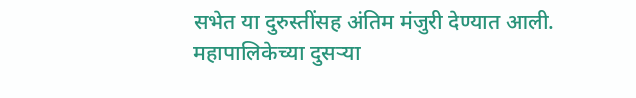सभेत या दुरुस्तींसह अंतिम मंजुरी देण्यात आली. महापालिकेच्या दुसऱ्या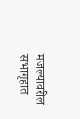मजल्यावरील सभागृहात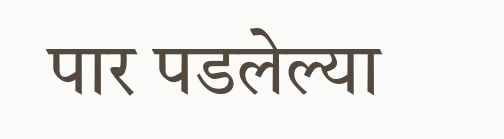पार पडलेल्या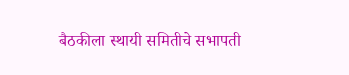बैठकीला स्थायी समितीचे सभापती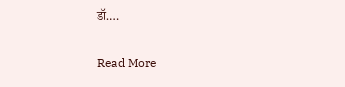डॉ.…

Read More